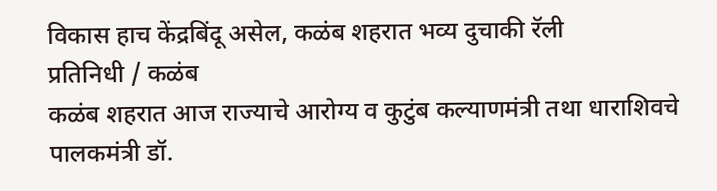विकास हाच केंद्रबिंदू असेल, कळंब शहरात भव्य दुचाकी रॅली
प्रतिनिधी / कळंब
कळंब शहरात आज राज्याचे आरोग्य व कुटुंब कल्याणमंत्री तथा धाराशिवचे पालकमंत्री डॉ.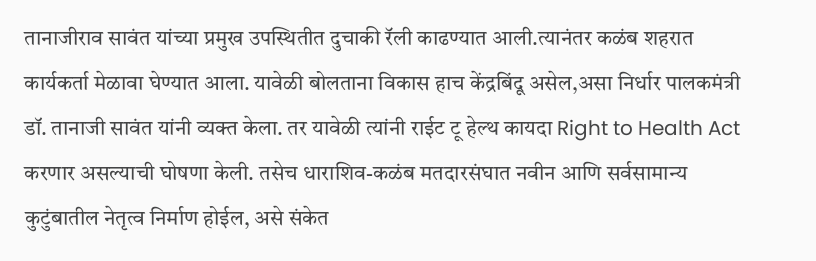तानाजीराव सावंत यांच्या प्रमुख उपस्थितीत दुचाकी रॅली काढण्यात आली.त्यानंतर कळंब शहरात कार्यकर्ता मेळावा घेण्यात आला. यावेळी बोलताना विकास हाच केंद्रबिंदू असेल,असा निर्धार पालकमंत्री डॉ. तानाजी सावंत यांनी व्यक्त केला. तर यावेळी त्यांनी राईट टू हेल्थ कायदा Right to Health Act करणार असल्याची घोषणा केली. तसेच धाराशिव-कळंब मतदारसंघात नवीन आणि सर्वसामान्य कुटुंबातील नेतृत्व निर्माण होईल, असे संकेत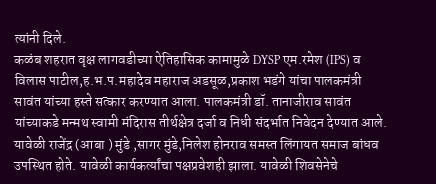त्यांनी दिले.
कळंब शहरात वृक्ष लागवडीच्या ऐतिहासिक कामामुळे DYSP एम.रमेश (IPS) व विलास पाटील,ह.भ.प.महादेव महाराज अडसूळ,प्रकाश भडंगे यांचा पालकमंत्री सावंत यांच्या हस्ते सत्कार करण्यात आला. पालकमंत्री डॉ. तानाजीराव सावंत यांच्याकडे मन्मथ स्वामी मंदिरास तीर्थक्षेत्र दर्जा व निधी संदर्भात निवेदन देण्यात आले. यावेळी राजेंद्र (आबा ) मुंडे ,सागर मुंडे,निलेश होनराव समस्त लिंगायत समाज बांधव उपस्थित होते. यावेळी कार्यकर्त्यांचा पक्षप्रवेशही झाला. यावेळी शिवसेनेचे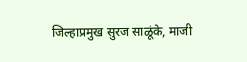जिल्हाप्रमुख सुरज साळूंके, माजी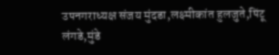उपनगराध्यक्ष संजय मुंदडा,लक्ष्मीकांत हुलजुते,पिंटू लंगडे,मुंडे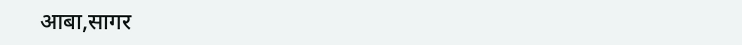आबा,सागर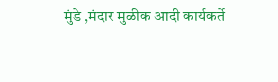मुंडे ,मंदार मुळीक आदी कार्यकर्ते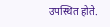उपस्थित होते.